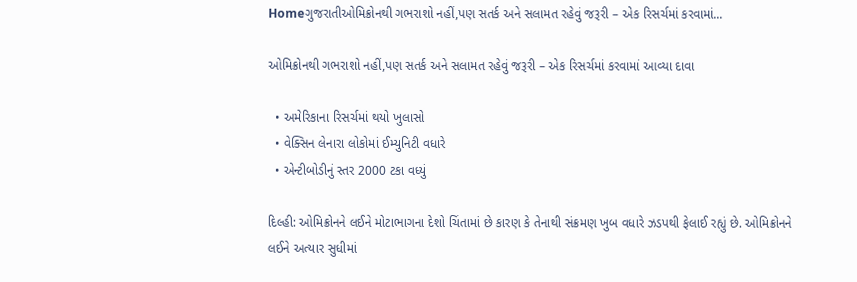Homeગુજરાતીઓમિક્રોનથી ગભરાશો નહીં,પણ સતર્ક અને સલામત રહેવું જરૂરી – એક રિસર્ચમાં કરવામાં...

ઓમિક્રોનથી ગભરાશો નહીં,પણ સતર્ક અને સલામત રહેવું જરૂરી – એક રિસર્ચમાં કરવામાં આવ્યા દાવા

  • અમેરિકાના રિસર્ચમાં થયો ખુલાસો
  • વેક્સિન લેનારા લોકોમાં ઈમ્યુનિટી વધારે
  • એન્ટીબોડીનું સ્તર 2000 ટકા વધ્યું

દિલ્હી: ઓમિક્રોનને લઈને મોટાભાગના દેશો ચિંતામાં છે કારણ કે તેનાથી સંક્રમણ ખુબ વધારે ઝડપથી ફેલાઈ રહ્યું છે. ઓમિક્રોનને લઈને અત્યાર સુધીમાં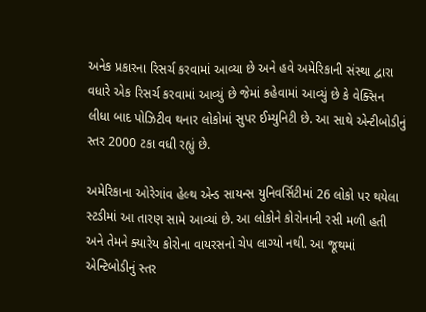અનેક પ્રકારના રિસર્ચ કરવામાં આવ્યા છે અને હવે અમેરિકાની સંસ્થા દ્વારા વધારે એક રિસર્ચ કરવામાં આવ્યું છે જેમાં કહેવામાં આવ્યું છે કે વેક્સિન લીધા બાદ પોઝિટીવ થનાર લોકોમાં સુપર ઈમ્યુનિટી છે. આ સાથે એન્ટીબોડીનું સ્તર 2000 ટકા વધી રહ્યું છે.

અમેરિકાના ઓરેગાંવ હેલ્થ એન્ડ સાયન્સ યુનિવર્સિટીમાં 26 લોકો પર થયેલા સ્ટડીમાં આ તારણ સામે આવ્યાં છે. આ લોકોને કોરોનાની રસી મળી હતી અને તેમને ક્યારેય કોરોના વાયરસનો ચેપ લાગ્યો નથી. આ જૂથમાં એન્ટિબોડીનું સ્તર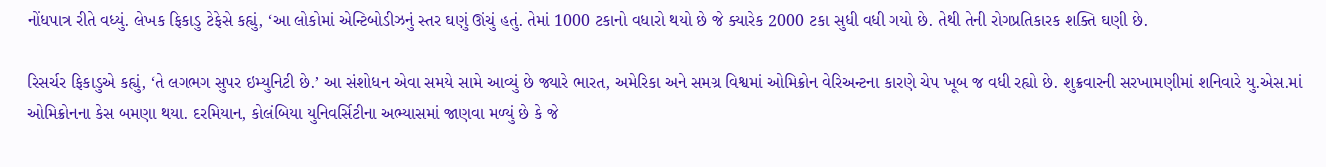નોંધપાત્ર રીતે વધ્યું. લેખક ફિકાડુ ટેફેસે કહ્યું, ‘આ લોકોમાં એન્ટિબોડીઝનું સ્તર ઘણું ઊંચું હતું. તેમાં 1000 ટકાનો વધારો થયો છે જે ક્યારેક 2000 ટકા સુધી વધી ગયો છે. તેથી તેની રોગપ્રતિકારક શક્તિ ઘણી છે.

રિસર્ચર ફિકાડુએ કહ્યું, ‘તે લગભગ સુપર ઇમ્યુનિટી છે.’ આ સંશોધન એવા સમયે સામે આવ્યું છે જ્યારે ભારત, અમેરિકા અને સમગ્ર વિશ્વમાં ઓમિક્રોન વેરિઅન્ટના કારણે ચેપ ખૂબ જ વધી રહ્યો છે. શુક્રવારની સરખામણીમાં શનિવારે યુ.એસ.માં ઓમિક્રોનના કેસ બમણા થયા. દરમિયાન, કોલંબિયા યુનિવર્સિટીના અભ્યાસમાં જાણવા મળ્યું છે કે જે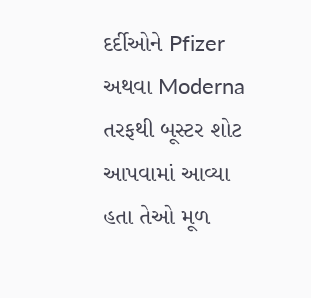દર્દીઓને Pfizer અથવા Moderna તરફથી બૂસ્ટર શોટ આપવામાં આવ્યા હતા તેઓ મૂળ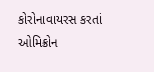કોરોનાવાયરસ કરતાં ઓમિક્રોન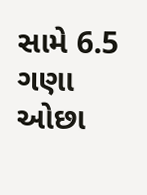સામે 6.5 ગણા ઓછા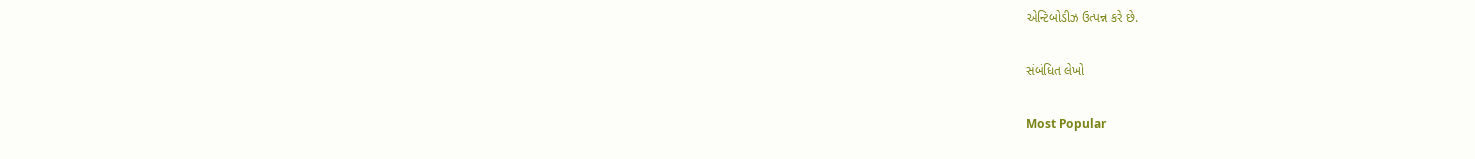એન્ટિબોડીઝ ઉત્પન્ન કરે છે.

સંબંધિત લેખો

Most Popular